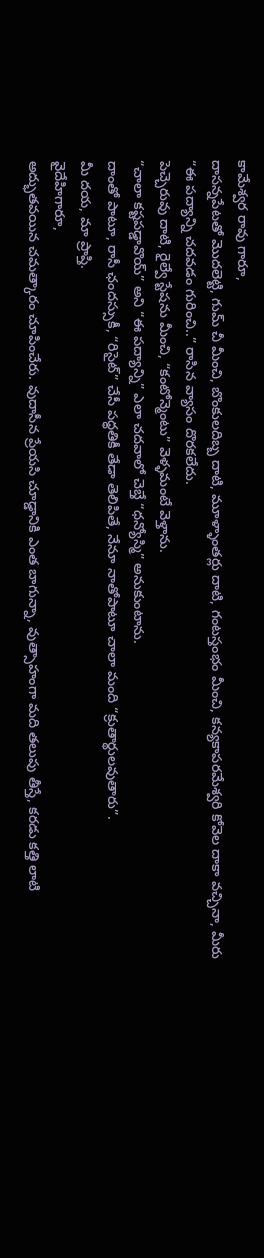కామేశ్వర రావు గారూ,
దాసన్నపేటతో మొదలెట్టి, గుమ్ చీ మీంచి, బొంకులదిబ్బ దాటి, మూళ్ళాంతర్లు దాటి, గంటస్తంభం మీంచి, కన్యకాపరమేశ్వరి కోవెల దాకా వచ్చినా, మీరు “ఈ పద్యాన్ని చదవడం గురించి..” రాసిన వ్యాసం దొరకలేదు.
పెచ్చెరువు దాటి, రైల్వే స్టేషను మీంచి, “కంటోన్మెంటు” వెళ్ళమంటే వెళ్తాను.
“చాలా కష్టపడ్డావొయ్” అని “ఈ పద్యాన్ని” ఎలా చదవాలో చెబ్తే “ధన్యోస్మి” అనుకుంటాను.
దాంతో పాటూ, రాసీ ఛందస్సుకీ, “రిసైట్” చేసీ పధ్ధతికీ తేడా తెలిపితే, నేనూ నాతోపాటూ చాలా మంది “క్రుతార్థులవుతారు”.
మీ దయ, మా ప్రాప్తి.
వైదేహిగారూ,
అద్భుతవయిన చమత్కారం చూపించేరు. వుదాసీన ప్రేయసి చూడ్డానికి ఎంత బాగున్నా, వుత్సాహంగా మది తలుపు తీస్తే, కరడు కత్తి లాటి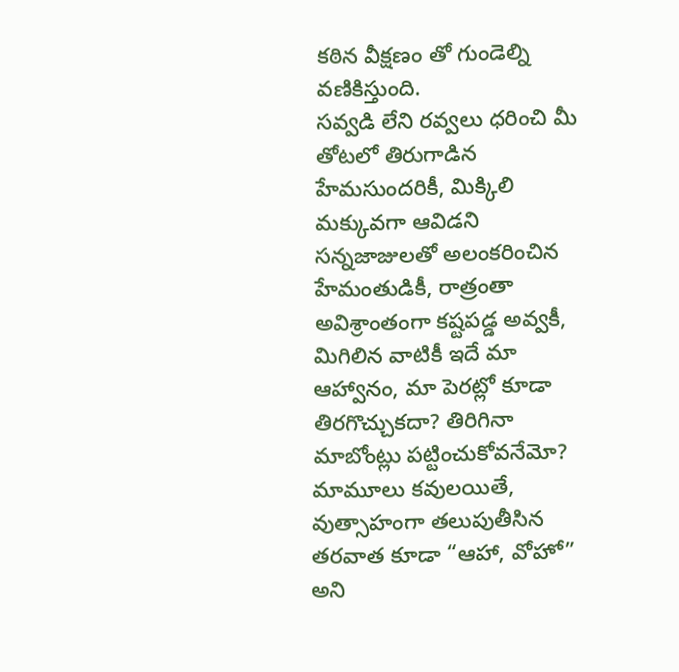కఠిన వీక్షణం తో గుండెల్ని వణికిస్తుంది.
సవ్వడి లేని రవ్వలు ధరించి మీ తోటలో తిరుగాడిన హేమసుందరికీ, మిక్కిలి మక్కువగా ఆవిడని సన్నజాజులతో అలంకరించిన హేమంతుడికీ, రాత్రంతా అవిశ్రాంతంగా కష్టపడ్డ అవ్వకీ, మిగిలిన వాటికీ ఇదే మా ఆహ్వానం, మా పెరట్లో కూడా తిరగొచ్చుకదా? తిరిగినా మాబోంట్లు పట్టించుకోవనేమో?
మామూలు కవులయితే, వుత్సాహంగా తలుపుతీసిన తరవాత కూడా “ఆహా, వోహో” అని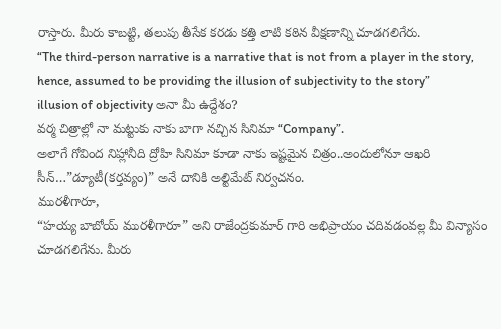రాస్తారు. మీరు కాబట్టి, తలుపు తీసేక కరడు కత్తి లాటి కఠిన వీక్షణాన్ని చూడగలిగేరు.
“The third-person narrative is a narrative that is not from a player in the story, hence, assumed to be providing the illusion of subjectivity to the story”
illusion of objectivity అనా మీ ఉద్దేశం?
వర్మ చిత్రాల్లో నా మట్టుకు నాకు బాగా నచ్చిన సినిమా “Company”.
అలాగే గోవింద నిహ్లానీది ద్రోహి సినిమా కూడా నాకు ఇష్టమైన చిత్రం..అందులోనూ ఆఖరి సీన్…”డ్యూటీ(కర్తవ్యం)” అనే దానికి అల్టిమేట్ నిర్వచనం.
మురళీగారూ,
“హయ్య బాబోయ్ మురళీగారూ” అని రాజేంద్రకుమార్ గారి అభిప్రాయం చదివడంవల్ల మీ విన్యాసం చూడగలిగేను. మీరు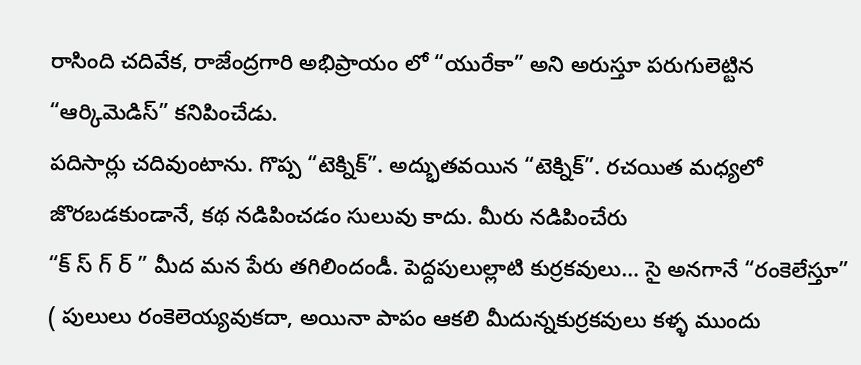రాసింది చదివేక, రాజేంద్రగారి అభిప్రాయం లో “యురేకా” అని అరుస్తూ పరుగులెట్టిన “ఆర్కిమెడిస్” కనిపించేడు.
పదిసార్లు చదివుంటాను. గొప్ప “టెక్నిక్”. అద్భుతవయిన “టెక్నిక్”. రచయిత మధ్యలో జొరబడకుండానే, కథ నడిపించడం సులువు కాదు. మీరు నడిపించేరు
“క్ స్ గ్ ర్ ” మీద మన పేరు తగిలిందండీ. పెద్దపులుల్లాటి కుర్రకవులు… సై అనగానే “రంకెలేస్తూ” ( పులులు రంకెలెయ్యవుకదా, అయినా పాపం ఆకలి మీదున్నకుర్రకవులు కళ్ళ ముందు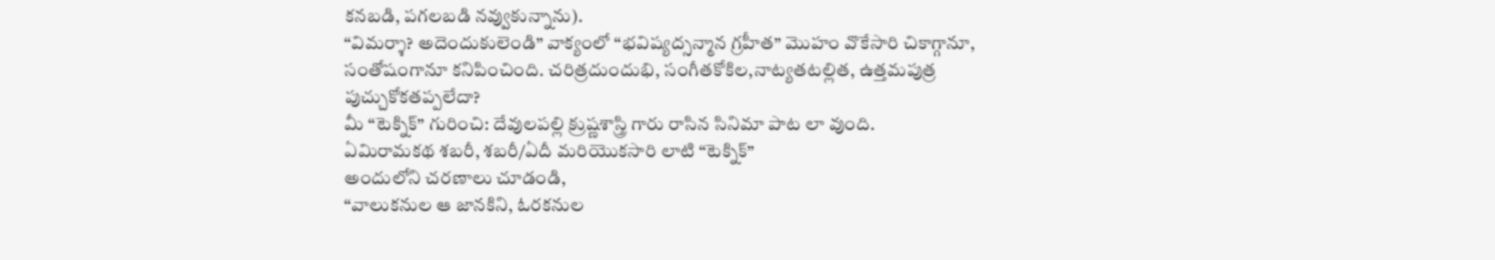కనబడి, పగలబడి నవ్వుకున్నాను).
“విమర్శా? అదెందుకులెండి” వాక్యంలో “భవిష్యద్సన్మాన గ్రహీత” మొహం వొకేసారి చికాగ్గానూ, సంతోషంగానూ కనిపించింది. చరిత్రదుందుభి, సంగీతకోకిల,నాట్యతటల్లిత, ఉత్తమపుత్ర పుచ్చుకోకతప్పలేదా?
మీ “టెక్నిక్” గురించి: దేవులపల్లి క్రుష్ణశాస్త్రి గారు రాసిన సినిమా పాట లా వుంది.
ఏమిరామకథ శబరీ, శబరీ/ఏదీ మరియొకసారి లాటి “టెక్నిక్”
అందులోని చరణాలు చూడండి,
“వాలుకనుల ఆ జానకిని, ఓరకనుల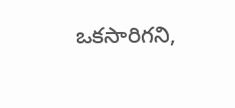ఒకసారిగని,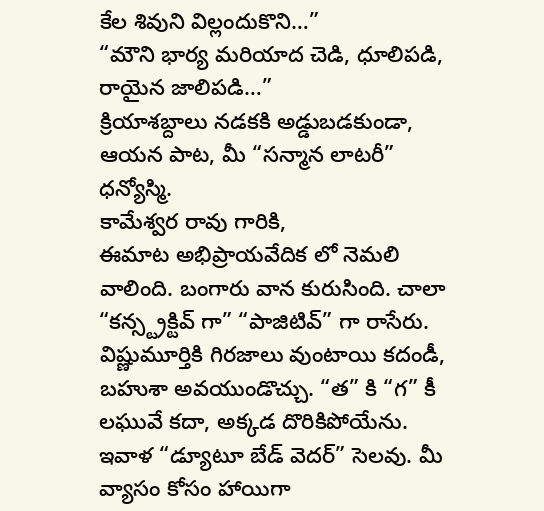కేల శివుని విల్లందుకొని…”
“మౌని భార్య మరియాద చెడి, ధూలిపడి, రాయైన జాలిపడి…”
క్రియాశబ్దాలు నడకకి అడ్డుబడకుండా, ఆయన పాట, మీ “సన్మాన లాటరీ”
ధన్యోస్మి.
కామేశ్వర రావు గారికి,
ఈమాట అభిప్రాయవేదిక లో నెమలి వాలింది. బంగారు వాన కురుసింది. చాలా “కన్స్ట్రక్టివ్ గా” “పాజిటివ్” గా రాసేరు. విష్ణుమూర్తికి గిరజాలు వుంటాయి కదండీ, బహుశా అవయుండొచ్చు. “త” కి “గ” కీ లఘువే కదా, అక్కడ దొరికిపోయేను.
ఇవాళ “డ్యూటూ బేడ్ వెదర్” సెలవు. మీ వ్యాసం కోసం హాయిగా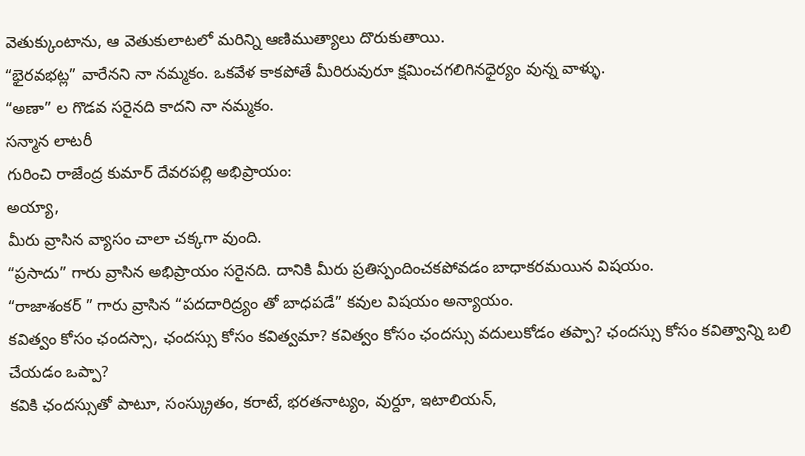వెతుక్కుంటాను, ఆ వెతుకులాటలో మరిన్ని ఆణిముత్యాలు దొరుకుతాయి.
“భైరవభట్ల” వారేనని నా నమ్మకం. ఒకవేళ కాకపోతే మీరిరువురూ క్షమించగలిగినధైర్యం వున్న వాళ్ళు.
“అణా” ల గొడవ సరైనది కాదని నా నమ్మకం.
సన్మాన లాటరీ
గురించి రాజేంద్ర కుమార్ దేవరపల్లి అభిప్రాయం:
అయ్యా,
మీరు వ్రాసిన వ్యాసం చాలా చక్కగా వుంది.
“ప్రసాదు” గారు వ్రాసిన అభిప్రాయం సరైనది. దానికి మీరు ప్రతిస్పందించకపోవడం బాధాకరమయిన విషయం.
“రాజాశంకర్ ” గారు వ్రాసిన “పదదారిద్ర్యం తో బాధపడే” కవుల విషయం అన్యాయం.
కవిత్వం కోసం ఛందస్సా, ఛందస్సు కోసం కవిత్వమా? కవిత్వం కోసం ఛందస్సు వదులుకోడం తప్పా? ఛందస్సు కోసం కవిత్వాన్ని బలి చేయడం ఒప్పా?
కవికి ఛందస్సుతో పాటూ, సంస్క్రుతం, కరాటే, భరతనాట్యం, వుర్దూ, ఇటాలియన్,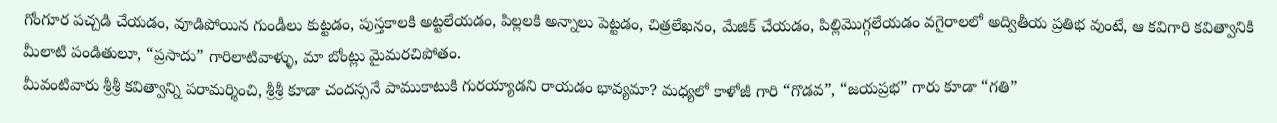గోంగూర పచ్చడి చేయడం, వూడిపోయిన గుండీలు కుట్టడం, పుస్తకాలకి అట్టలేయడం, పిల్లలకి అన్నాలు పెట్టడం, చిత్రలేఖనం, మేజిక్ చేయడం, పిల్లిమొగ్గలేయడం వగైరాలలో అద్వితీయ ప్రతిభ వుంటే, ఆ కవిగారి కవిత్వానికి మీలాటి పండితులూ, “ప్రసాదు” గారిలాటివాళ్ళు, మా బోంట్లు మైమరచిపోతం.
మీవంటివారు శ్రీశ్రీ కవిత్వాన్ని పరామర్శించి, శ్రీశ్రీ కూడా చందస్సనే పాముకాటుకి గురయ్యాడని రాయడం భావ్యమా? మధ్యలో కాళోజీ గారి “గొడవ”, “జయప్రభ” గారు కూడా “గతి”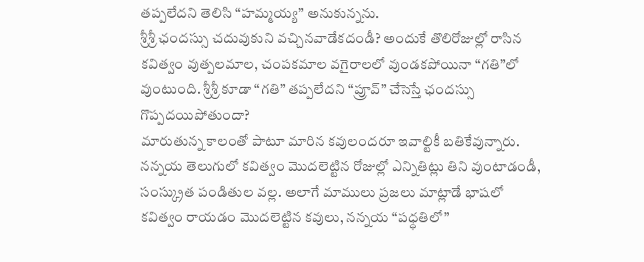తప్పలేదని తెలిసి “హమ్మయ్య” అనుకున్నను.
శ్రీశ్రీ ఛందస్సు చదువుకుని వచ్చినవాడేకదండీ? అందుకే తొలిరోజుల్లో రాసిన కవిత్వం వుత్పలమాల, చంపకమాల వగైరాలలో వుండకపోయినా “గతి”లో వుంటుంది. శ్రీశ్రీ కూడా “గతి” తప్పలేదని “ప్రూవ్” చేసెస్తే ఛందస్సు గొప్పదయిపోతుందా?
మారుతున్న కాలంతో పాటూ మారిన కవులందరూ ఇవాల్టికీ బతికేవున్నారు.
నన్నయ తెలుగులో కవిత్వం మొదలెట్టిన రోజుల్లో ఎన్నితిట్లు తిని వుంటాడండీ, సంస్క్రుత పండితుల వల్ల. అలాగే మాములు ప్రజలు మాట్లాడే భాషలో కవిత్వం రాయడం మొదలెట్టిన కవులు, నన్నయ “పధ్ధతిలో”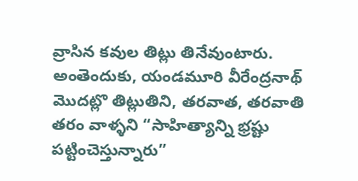వ్రాసిన కవుల తిట్లు తినేవుంటారు.
అంతెందుకు, యండమూరి వీరేంద్రనాథ్ మొదట్లొ తిట్లుతిని, తరవాత, తరవాతి తరం వాళ్ళని “సాహిత్యాన్ని భ్రష్టు పట్టించెస్తున్నారు”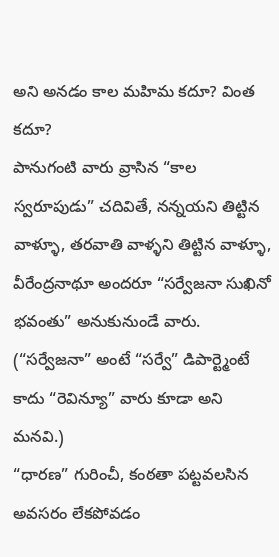అని అనడం కాల మహిమ కదూ? వింత కదూ?
పానుగంటి వారు వ్రాసిన “కాల స్వరూపుడు” చదివితే, నన్నయని తిట్టిన వాళ్ళూ, తరవాతి వాళ్ళని తిట్టిన వాళ్ళూ, వీరేంద్రనాథూ అందరూ “సర్వేజనా సుఖినో భవంతు” అనుకునుండే వారు. (“సర్వేజనా” అంటే “సర్వే” డిపార్ట్మెంటే కాదు “రెవిన్యూ” వారు కూడా అని మనవి.)
“ధారణ” గురించీ, కంఠతా పట్టవలసిన అవసరం లేకపోవడం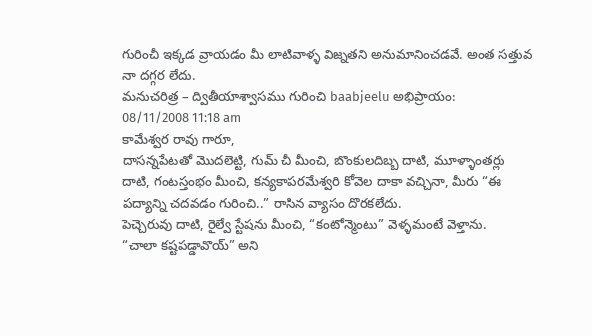గురించీ ఇక్కడ వ్రాయడం మీ లాటివాళ్ళ విజ్నతని అనుమానించడవే. అంత సత్తువ నా దగ్గర లేదు.
మనుచరిత్ర – ద్వితీయాశ్వాసము గురించి baabjeelu అభిప్రాయం:
08/11/2008 11:18 am
కామేశ్వర రావు గారూ,
దాసన్నపేటతో మొదలెట్టి, గుమ్ చీ మీంచి, బొంకులదిబ్బ దాటి, మూళ్ళాంతర్లు దాటి, గంటస్తంభం మీంచి, కన్యకాపరమేశ్వరి కోవెల దాకా వచ్చినా, మీరు “ఈ పద్యాన్ని చదవడం గురించి..” రాసిన వ్యాసం దొరకలేదు.
పెచ్చెరువు దాటి, రైల్వే స్టేషను మీంచి, “కంటోన్మెంటు” వెళ్ళమంటే వెళ్తాను.
“చాలా కష్టపడ్డావొయ్” అని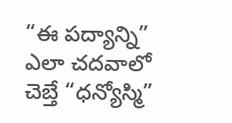“ఈ పద్యాన్ని” ఎలా చదవాలో చెబ్తే “ధన్యోస్మి”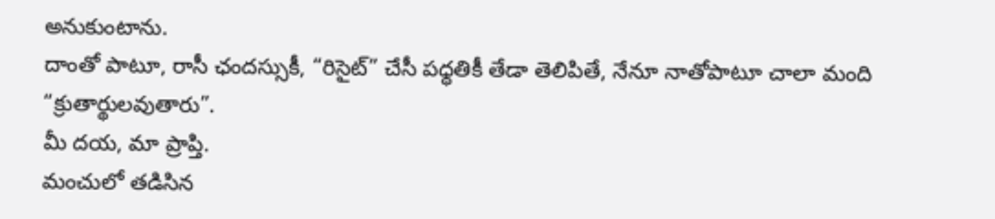అనుకుంటాను.
దాంతో పాటూ, రాసీ ఛందస్సుకీ, “రిసైట్” చేసీ పధ్ధతికీ తేడా తెలిపితే, నేనూ నాతోపాటూ చాలా మంది “క్రుతార్థులవుతారు”.
మీ దయ, మా ప్రాప్తి.
మంచులో తడిసిన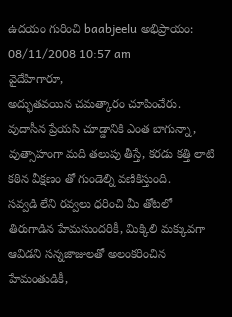ఉదయం గురించి baabjeelu అభిప్రాయం:
08/11/2008 10:57 am
వైదేహిగారూ,
అద్భుతవయిన చమత్కారం చూపించేరు. వుదాసీన ప్రేయసి చూడ్డానికి ఎంత బాగున్నా, వుత్సాహంగా మది తలుపు తీస్తే, కరడు కత్తి లాటి కఠిన వీక్షణం తో గుండెల్ని వణికిస్తుంది.
సవ్వడి లేని రవ్వలు ధరించి మీ తోటలో తిరుగాడిన హేమసుందరికీ, మిక్కిలి మక్కువగా ఆవిడని సన్నజాజులతో అలంకరించిన హేమంతుడికీ,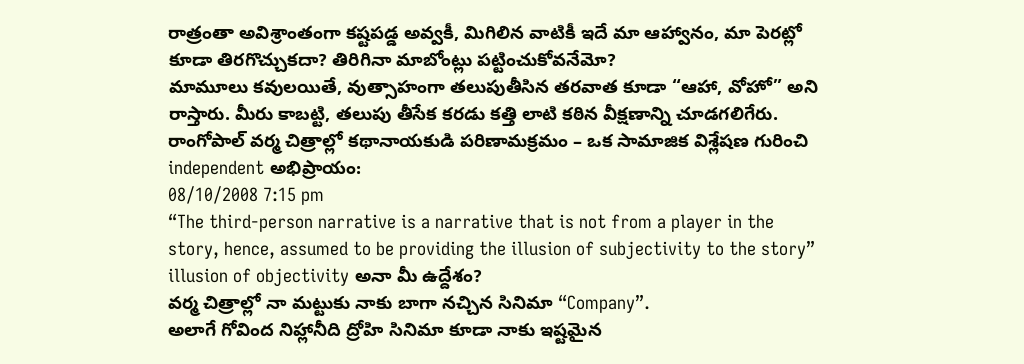రాత్రంతా అవిశ్రాంతంగా కష్టపడ్డ అవ్వకీ, మిగిలిన వాటికీ ఇదే మా ఆహ్వానం, మా పెరట్లో కూడా తిరగొచ్చుకదా? తిరిగినా మాబోంట్లు పట్టించుకోవనేమో?
మామూలు కవులయితే, వుత్సాహంగా తలుపుతీసిన తరవాత కూడా “ఆహా, వోహో” అని రాస్తారు. మీరు కాబట్టి, తలుపు తీసేక కరడు కత్తి లాటి కఠిన వీక్షణాన్ని చూడగలిగేరు.
రాంగోపాల్ వర్మ చిత్రాల్లో కథానాయకుడి పరిణామక్రమం – ఒక సామాజిక విశ్లేషణ గురించి independent అభిప్రాయం:
08/10/2008 7:15 pm
“The third-person narrative is a narrative that is not from a player in the story, hence, assumed to be providing the illusion of subjectivity to the story”
illusion of objectivity అనా మీ ఉద్దేశం?
వర్మ చిత్రాల్లో నా మట్టుకు నాకు బాగా నచ్చిన సినిమా “Company”.
అలాగే గోవింద నిహ్లానీది ద్రోహి సినిమా కూడా నాకు ఇష్టమైన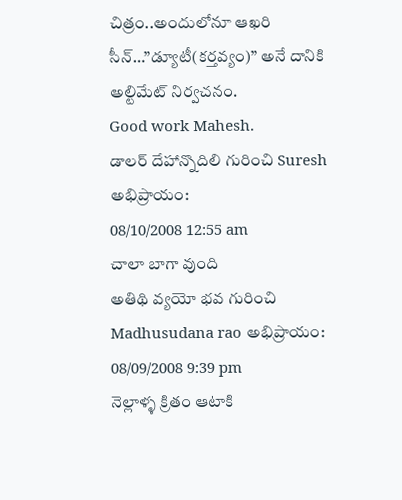చిత్రం..అందులోనూ ఆఖరి సీన్…”డ్యూటీ(కర్తవ్యం)” అనే దానికి అల్టిమేట్ నిర్వచనం.
Good work Mahesh.
డాలర్ దేహాన్నొదిలి గురించి Suresh అభిప్రాయం:
08/10/2008 12:55 am
చాలా బాగా వుంది
అతిథి వ్యయో భవ గురించి Madhusudana rao అభిప్రాయం:
08/09/2008 9:39 pm
నెల్లాళ్ళ క్రితం ఆటాకి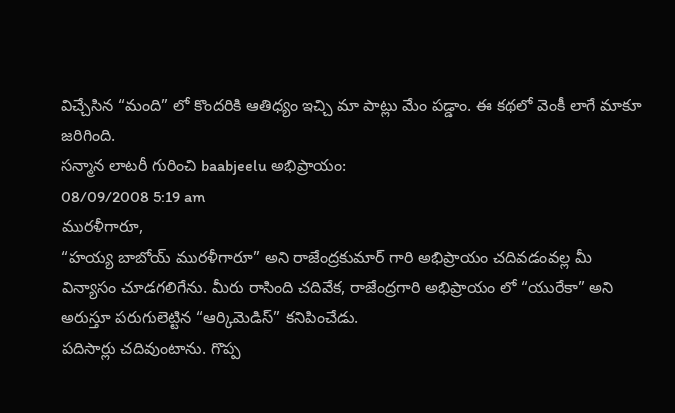విచ్చేసిన “మంది” లో కొందరికి ఆతిధ్యం ఇచ్చి మా పాట్లు మేం పడ్డాం. ఈ కథలో వెంకీ లాగే మాకూ జరిగింది.
సన్మాన లాటరీ గురించి baabjeelu అభిప్రాయం:
08/09/2008 5:19 am
మురళీగారూ,
“హయ్య బాబోయ్ మురళీగారూ” అని రాజేంద్రకుమార్ గారి అభిప్రాయం చదివడంవల్ల మీ విన్యాసం చూడగలిగేను. మీరు రాసింది చదివేక, రాజేంద్రగారి అభిప్రాయం లో “యురేకా” అని అరుస్తూ పరుగులెట్టిన “ఆర్కిమెడిస్” కనిపించేడు.
పదిసార్లు చదివుంటాను. గొప్ప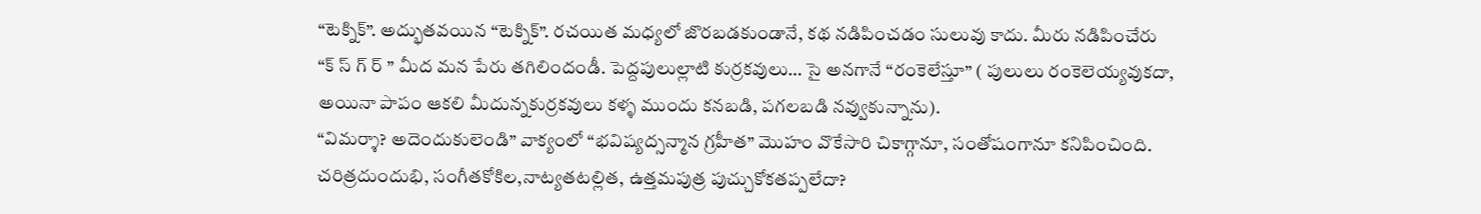“టెక్నిక్”. అద్భుతవయిన “టెక్నిక్”. రచయిత మధ్యలో జొరబడకుండానే, కథ నడిపించడం సులువు కాదు. మీరు నడిపించేరు
“క్ స్ గ్ ర్ ” మీద మన పేరు తగిలిందండీ. పెద్దపులుల్లాటి కుర్రకవులు… సై అనగానే “రంకెలేస్తూ” ( పులులు రంకెలెయ్యవుకదా, అయినా పాపం ఆకలి మీదున్నకుర్రకవులు కళ్ళ ముందు కనబడి, పగలబడి నవ్వుకున్నాను).
“విమర్శా? అదెందుకులెండి” వాక్యంలో “భవిష్యద్సన్మాన గ్రహీత” మొహం వొకేసారి చికాగ్గానూ, సంతోషంగానూ కనిపించింది. చరిత్రదుందుభి, సంగీతకోకిల,నాట్యతటల్లిత, ఉత్తమపుత్ర పుచ్చుకోకతప్పలేదా?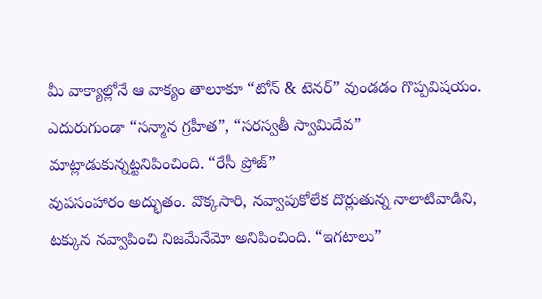మీ వాక్యాల్లోనే ఆ వాక్యం తాలూకూ “టోన్ & టెనర్” వుండడం గొప్పవిషయం. ఎదురుగుండా “సన్మాన గ్రహీత”, “సరస్వతీ స్వామిదేవ” మాట్లాడుకున్నట్టనిపించింది. “రేసీ ప్రోజ్”
వుపసంహారం అద్భుతం. వొక్కసారి, నవ్వాపుకోలేక దొర్లుతున్న నాలాటివాడిని, టక్కున నవ్వాపించి నిజమేనేమో అనిపించింది. “ఇగటాలు”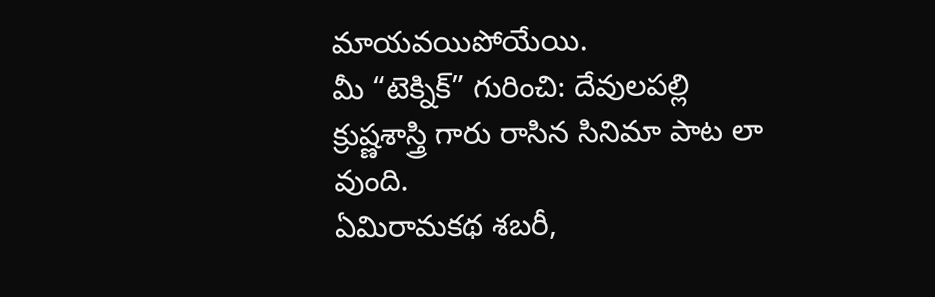మాయవయిపోయేయి.
మీ “టెక్నిక్” గురించి: దేవులపల్లి క్రుష్ణశాస్త్రి గారు రాసిన సినిమా పాట లా వుంది.
ఏమిరామకథ శబరీ,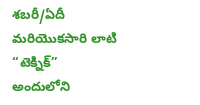శబరీ/ఏదీ మరియొకసారి లాటి “టెక్నిక్”
అందులోని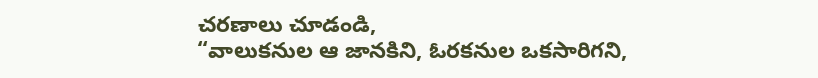చరణాలు చూడండి,
“వాలుకనుల ఆ జానకిని, ఓరకనుల ఒకసారిగని,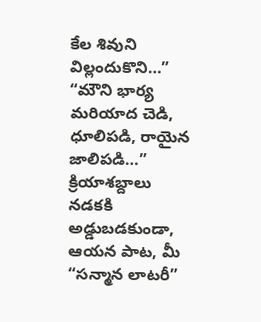కేల శివుని విల్లందుకొని…”
“మౌని భార్య మరియాద చెడి, ధూలిపడి, రాయైన జాలిపడి…”
క్రియాశబ్దాలు నడకకి అడ్డుబడకుండా, ఆయన పాట, మీ “సన్మాన లాటరీ”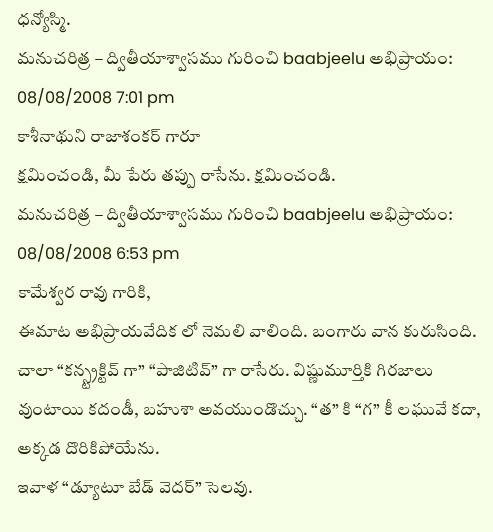ధన్యోస్మి.
మనుచరిత్ర – ద్వితీయాశ్వాసము గురించి baabjeelu అభిప్రాయం:
08/08/2008 7:01 pm
కాశీనాథుని రాజాశంకర్ గారూ
క్షమించండి, మీ పేరు తప్పు రాసేను. క్షమించండి.
మనుచరిత్ర – ద్వితీయాశ్వాసము గురించి baabjeelu అభిప్రాయం:
08/08/2008 6:53 pm
కామేశ్వర రావు గారికి,
ఈమాట అభిప్రాయవేదిక లో నెమలి వాలింది. బంగారు వాన కురుసింది. చాలా “కన్స్ట్రక్టివ్ గా” “పాజిటివ్” గా రాసేరు. విష్ణుమూర్తికి గిరజాలు వుంటాయి కదండీ, బహుశా అవయుండొచ్చు. “త” కి “గ” కీ లఘువే కదా, అక్కడ దొరికిపోయేను.
ఇవాళ “డ్యూటూ బేడ్ వెదర్” సెలవు.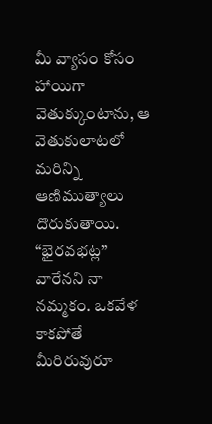మీ వ్యాసం కోసం హాయిగా వెతుక్కుంటాను, ఆ వెతుకులాటలో మరిన్ని ఆణిముత్యాలు దొరుకుతాయి.
“భైరవభట్ల” వారేనని నా నమ్మకం. ఒకవేళ కాకపోతే మీరిరువురూ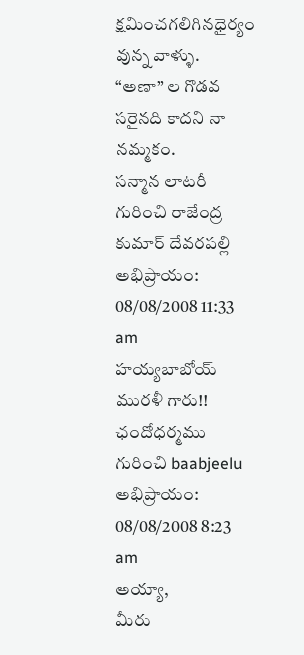క్షమించగలిగినధైర్యం వున్న వాళ్ళు.
“అణా” ల గొడవ సరైనది కాదని నా నమ్మకం.
సన్మాన లాటరీ గురించి రాజేంద్ర కుమార్ దేవరపల్లి అభిప్రాయం:
08/08/2008 11:33 am
హయ్యబాబోయ్ మురళీ గారు!!
ఛందోధర్మము గురించి baabjeelu అభిప్రాయం:
08/08/2008 8:23 am
అయ్యా,
మీరు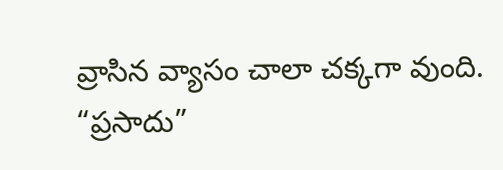వ్రాసిన వ్యాసం చాలా చక్కగా వుంది.
“ప్రసాదు”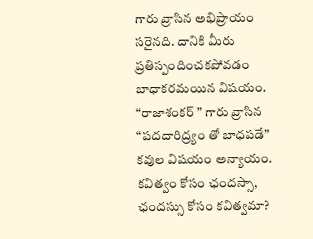గారు వ్రాసిన అభిప్రాయం సరైనది. దానికి మీరు ప్రతిస్పందించకపోవడం బాధాకరమయిన విషయం.
“రాజాశంకర్ ” గారు వ్రాసిన “పదదారిద్ర్యం తో బాధపడే” కవుల విషయం అన్యాయం.
కవిత్వం కోసం ఛందస్సా, ఛందస్సు కోసం కవిత్వమా?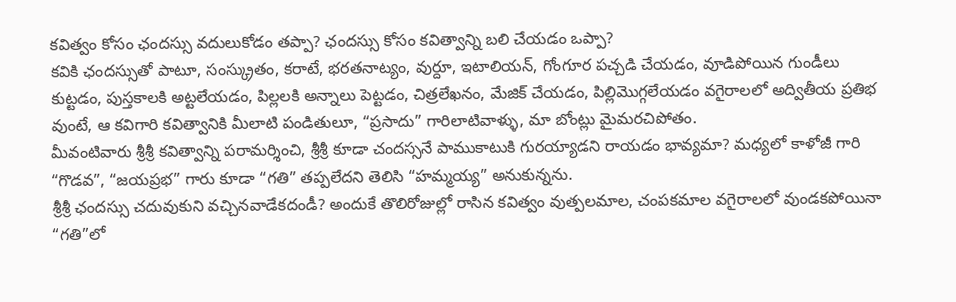కవిత్వం కోసం ఛందస్సు వదులుకోడం తప్పా? ఛందస్సు కోసం కవిత్వాన్ని బలి చేయడం ఒప్పా?
కవికి ఛందస్సుతో పాటూ, సంస్క్రుతం, కరాటే, భరతనాట్యం, వుర్దూ, ఇటాలియన్, గోంగూర పచ్చడి చేయడం, వూడిపోయిన గుండీలు కుట్టడం, పుస్తకాలకి అట్టలేయడం, పిల్లలకి అన్నాలు పెట్టడం, చిత్రలేఖనం, మేజిక్ చేయడం, పిల్లిమొగ్గలేయడం వగైరాలలో అద్వితీయ ప్రతిభ వుంటే, ఆ కవిగారి కవిత్వానికి మీలాటి పండితులూ, “ప్రసాదు” గారిలాటివాళ్ళు, మా బోంట్లు మైమరచిపోతం.
మీవంటివారు శ్రీశ్రీ కవిత్వాన్ని పరామర్శించి, శ్రీశ్రీ కూడా చందస్సనే పాముకాటుకి గురయ్యాడని రాయడం భావ్యమా? మధ్యలో కాళోజీ గారి “గొడవ”, “జయప్రభ” గారు కూడా “గతి” తప్పలేదని తెలిసి “హమ్మయ్య” అనుకున్నను.
శ్రీశ్రీ ఛందస్సు చదువుకుని వచ్చినవాడేకదండీ? అందుకే తొలిరోజుల్లో రాసిన కవిత్వం వుత్పలమాల, చంపకమాల వగైరాలలో వుండకపోయినా “గతి”లో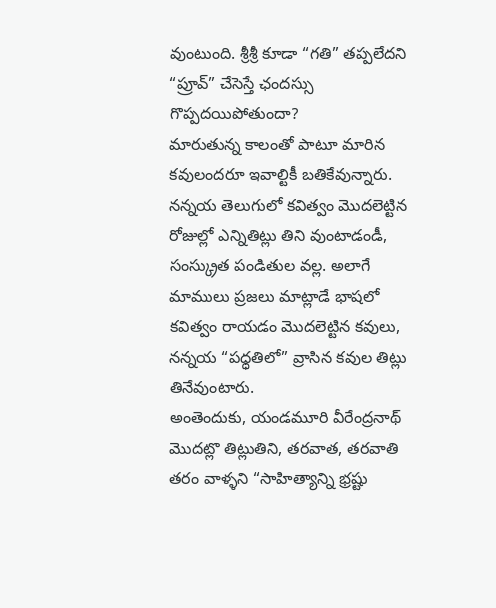వుంటుంది. శ్రీశ్రీ కూడా “గతి” తప్పలేదని “ప్రూవ్” చేసెస్తే ఛందస్సు గొప్పదయిపోతుందా?
మారుతున్న కాలంతో పాటూ మారిన కవులందరూ ఇవాల్టికీ బతికేవున్నారు.
నన్నయ తెలుగులో కవిత్వం మొదలెట్టిన రోజుల్లో ఎన్నితిట్లు తిని వుంటాడండీ, సంస్క్రుత పండితుల వల్ల. అలాగే మాములు ప్రజలు మాట్లాడే భాషలో కవిత్వం రాయడం మొదలెట్టిన కవులు, నన్నయ “పధ్ధతిలో” వ్రాసిన కవుల తిట్లు తినేవుంటారు.
అంతెందుకు, యండమూరి వీరేంద్రనాథ్ మొదట్లొ తిట్లుతిని, తరవాత, తరవాతి తరం వాళ్ళని “సాహిత్యాన్ని భ్రష్టు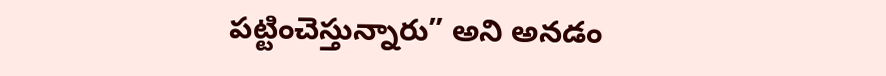పట్టించెస్తున్నారు” అని అనడం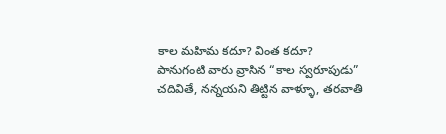కాల మహిమ కదూ? వింత కదూ?
పానుగంటి వారు వ్రాసిన “కాల స్వరూపుడు” చదివితే, నన్నయని తిట్టిన వాళ్ళూ, తరవాతి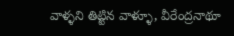వాళ్ళని తిట్టిన వాళ్ళూ, వీరేంద్రనాథూ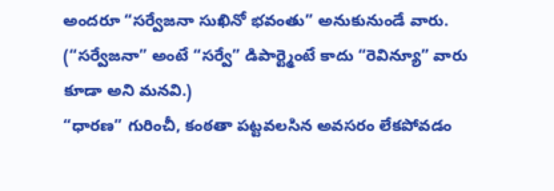అందరూ “సర్వేజనా సుఖినో భవంతు” అనుకునుండే వారు. (“సర్వేజనా” అంటే “సర్వే” డిపార్ట్మెంటే కాదు “రెవిన్యూ” వారు కూడా అని మనవి.)
“ధారణ” గురించీ, కంఠతా పట్టవలసిన అవసరం లేకపోవడం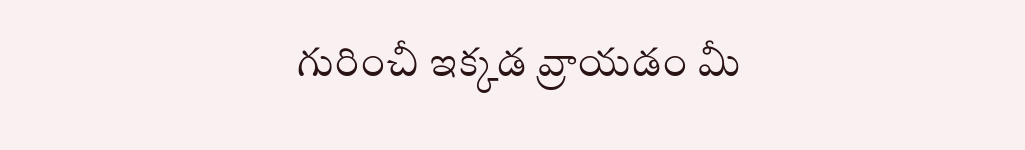గురించీ ఇక్కడ వ్రాయడం మీ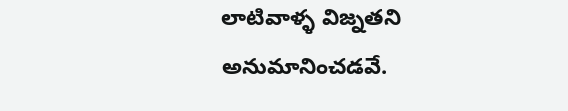లాటివాళ్ళ విజ్నతని అనుమానించడవే.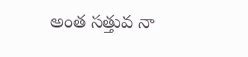అంత సత్తువ నా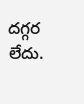దగ్గర లేదు.